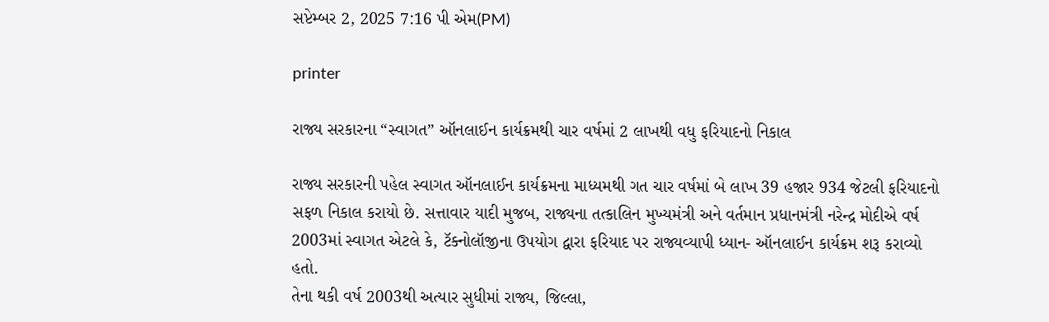સપ્ટેમ્બર 2, 2025 7:16 પી એમ(PM)

printer

રાજ્ય સરકારના “સ્વાગત” ઑનલાઈન કાર્યક્રમથી ચાર વર્ષમાં 2 લાખથી વધુ ફરિયાદનો નિકાલ

રાજ્ય સરકારની પહેલ સ્વાગત ઑનલાઈન કાર્યક્રમના માધ્યમથી ગત ચાર વર્ષમાં બે લાખ 39 હજાર 934 જેટલી ફરિયાદનો સફળ નિકાલ કરાયો છે. સત્તાવાર યાદી મુજબ, રાજ્યના તત્કાલિન મુખ્યમંત્રી અને વર્તમાન પ્રધાનમંત્રી નરેન્દ્ર મોદીએ વર્ષ 2003માં સ્વાગત એટલે કે, ટૅક્નોલૉજીના ઉપયોગ દ્વારા ફરિયાદ પર રાજ્યવ્યાપી ધ્યાન- ઑનલાઈન કાર્યક્રમ શરૂ કરાવ્યો હતો.
તેના થકી વર્ષ 2003થી અત્યાર સુધીમાં રાજ્ય, જિલ્લા,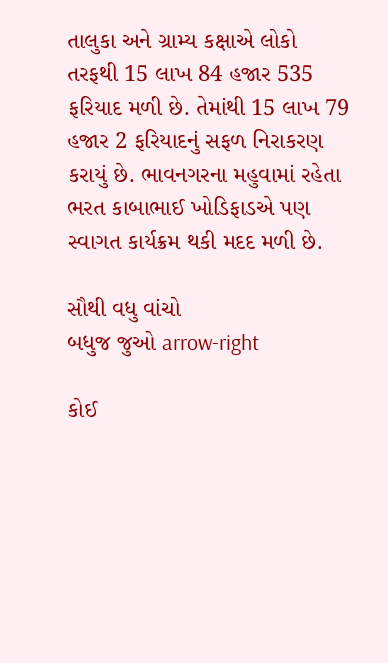તાલુકા અને ગ્રામ્ય કક્ષાએ લોકો તરફથી 15 લાખ 84 હજાર 535 ફરિયાદ મળી છે. તેમાંથી 15 લાખ 79 હજાર 2 ફરિયાદનું સફળ નિરાકરણ કરાયું છે. ભાવનગરના મહુવામાં રહેતા ભરત કાબાભાઈ ખોડિફાડએ પણ સ્વાગત કાર્યક્રમ થકી મદદ મળી છે.

સૌથી વધુ વાંચો
બધુજ જુઓ arrow-right

કોઈ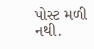પોસ્ટ મળી નથી.